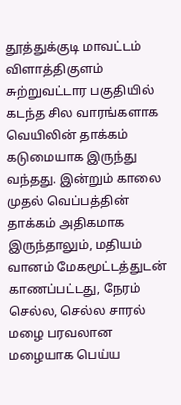தூத்துக்குடி மாவட்டம் விளாத்திகுளம் சுற்றுவட்டார பகுதியில் கடந்த சில வாரங்களாக வெயிலின் தாக்கம் கடுமையாக இருந்து வந்தது. இன்றும் காலை முதல் வெப்பத்தின் தாக்கம் அதிகமாக இருந்தாலும், மதியம் வானம் மேகமூட்டத்துடன் காணப்பட்டது, நேரம் செல்ல, செல்ல சாரல் மழை பரவலான மழையாக பெய்ய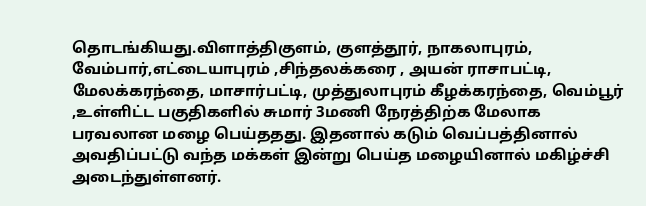தொடங்கியது.விளாத்திகுளம், குளத்தூர், நாகலாபுரம், வேம்பார்,எட்டையாபுரம் ,சிந்தலக்கரை , அயன் ராசாபட்டி, மேலக்கரந்தை, மாசார்பட்டி, முத்துலாபுரம் கீழக்கரந்தை, வெம்பூர் ,உள்ளிட்ட பகுதிகளில் சுமார் 3மணி நேரத்திற்க மேலாக பரவலான மழை பெய்ததது. இதனால் கடும் வெப்பத்தினால் அவதிப்பட்டு வந்த மக்கள் இன்று பெய்த மழையினால் மகிழ்ச்சி அடைந்துள்ளனர்.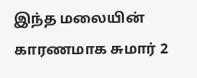இந்த மலையின் காரணமாக சுமார் 2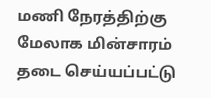மணி நேரத்திற்கு மேலாக மின்சாரம் தடை செய்யப்பட்டு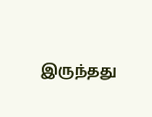இருந்தது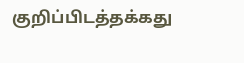குறிப்பிடத்தக்கது